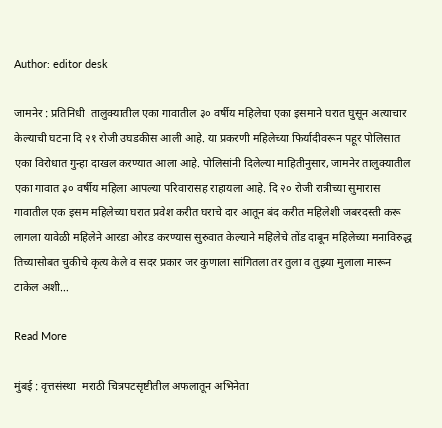Author: editor desk

जामनेर : प्रतिनिधी  तालुक्यातील एका गावातील ३० वर्षीय महिलेचा एका इसमाने घरात घुसून अत्याचार केल्याची घटना दि २१ रोजी उघडकीस आली आहे. या प्रकरणी महिलेच्या फिर्यादीवरून पहूर पोलिसात एका विरोधात गुन्हा दाखल करण्यात आला आहे. पोलिसांनी दिलेल्या माहितीनुसार, जामनेर तालुक्यातील एका गावात ३० वर्षीय महिला आपल्या परिवारासह राहायला आहे. दि २० रोजी रात्रीच्या सुमारास गावातील एक इसम महिलेच्या घरात प्रवेश करीत घराचे दार आतून बंद करीत महिलेशी जबरदस्ती करू लागला यावेळी महिलेने आरडा ओरड करण्यास सुरुवात केल्याने महिलेचे तोंड दाबून महिलेच्या मनाविरुद्ध तिच्यासोबत चुकीचे कृत्य केले व सदर प्रकार जर कुणाला सांगितला तर तुला व तुझ्या मुलाला मारून टाकेल अशी…

Read More

मुंबई : वृत्तसंस्था  मराठी चित्रपटसृष्टीतील अफलातून अभिनेता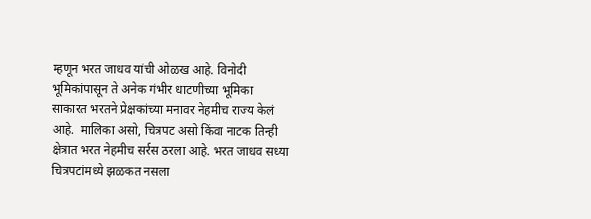म्हणून भरत जाधव यांची ओळख आहे. विनोदी भूमिकांपासून ते अनेक गंभीर धाटणीच्या भूमिका साकारत भरतने प्रेक्षकांच्या मनावर नेहमीच राज्य केलं आहे.  मालिका असो, चित्रपट असो किंवा नाटक तिन्ही क्षेत्रात भरत नेहमीच सर्रस ठरला आहे. भरत जाधव सध्या चित्रपटांमध्ये झळकत नसला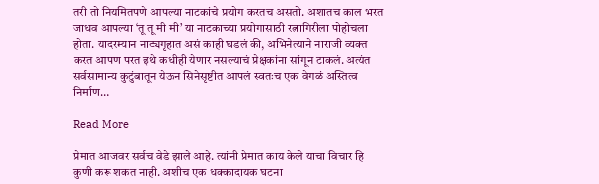तरी तो नियमितपणे आपल्या नाटकांचे प्रयोग करतच असतो. अशातच काल भरत जाधव आपल्या ‘तू तू मी मी’ या नाटकाच्या प्रयोगासाठी रत्नागिरीला पोहोचला होता. यादरम्यान नाट्यगृहात असं काही घडलं की, अभिनेत्याने नाराजी व्यक्त करत आपण परत इथे कधीही येणार नसल्याचं प्रेक्षकांना सांगून टाकलं. अत्यंत सर्वसामान्य कुटुंबातून येऊन सिनेसृष्टीत आपलं स्वतःच एक वेगळं अस्तित्व निर्माण…

Read More

प्रेमात आजवर सर्वच वेडे झाले आहे. त्यांनी प्रेमात काय केले याचा विचार हि कुणी करू शकत नाही. अशीच एक धक्कादायक घटना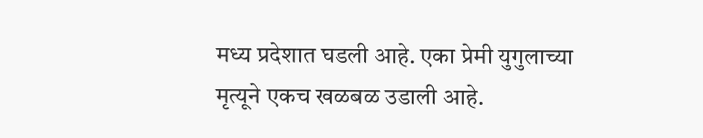मध्य प्रदेशात घडली आहे. एका प्रेमी युगुलाच्या मृत्यूने एकच खळबळ उडाली आहे.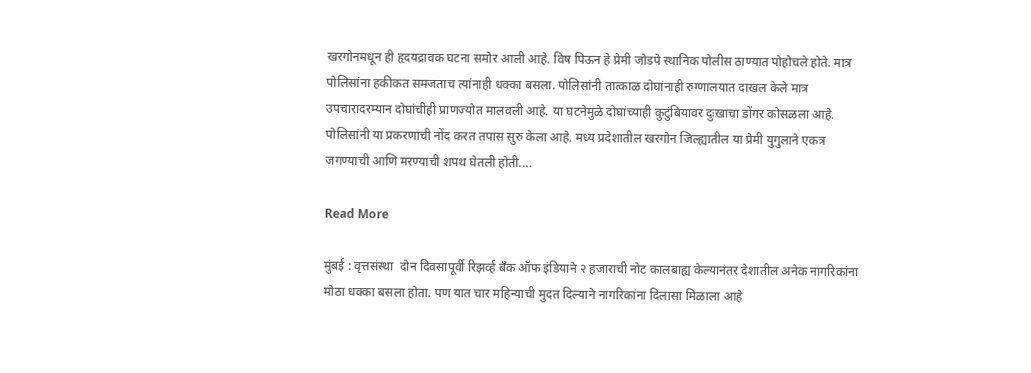खरगोनमधून ही हृदयद्रावक घटना समोर आली आहे. विष पिऊन हे प्रेमी जोडपे स्थानिक पोलीस ठाण्यात पोहोचले होते. मात्र पोलिसांना हकीकत समजताच त्यांनाही धक्का बसला. पोलिसांनी तात्काळ दोघांनाही रुग्णालयात दाखल केले मात्र उपचारादरम्यान दोघांचीही प्राणज्योत मालवली आहे. या घटनेमुळे दोघांच्याही कुटुंबियावर दुःखाचा डोंगर कोसळला आहे. पोलिसांनी या प्रकरणाची नोंद करत तपास सुरु केला आहे. मध्य प्रदेशातील खरगोन जिल्ह्यातील या प्रेमी युगुलाने एकत्र जगण्याची आणि मरण्याची शपथ घेतली होती.…

Read More

मुंबई : वृत्तसंस्था  दोन दिवसापूर्वी रिझर्व्ह बँक ऑफ इंडियाने २ हजाराची नोट कालबाह्य केल्यानंतर देशातील अनेक नागरिकांना मोठा धक्का बसला होता. पण यात चार महिन्याची मुदत दिल्याने नागरिकांना दिलासा मिळाला आहे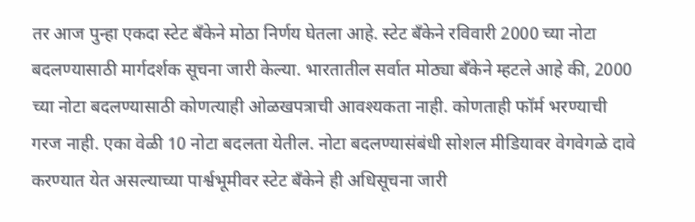तर आज पुन्हा एकदा स्टेट बँकेने मोठा निर्णय घेतला आहे. स्टेट बँकेने रविवारी 2000 च्या नोटा बदलण्यासाठी मार्गदर्शक सूचना जारी केल्या. भारतातील सर्वात मोठ्या बँकेने म्हटले आहे की, 2000 च्या नोटा बदलण्यासाठी कोणत्याही ओळखपत्राची आवश्यकता नाही. कोणताही फॉर्म भरण्याची गरज नाही. एका वेळी 10 नोटा बदलता येतील. नोटा बदलण्यासंबंधी सोशल मीडियावर वेगवेगळे दावे करण्यात येत असल्याच्या पार्श्वभूमीवर स्टेट बँकेने ही अधिसूचना जारी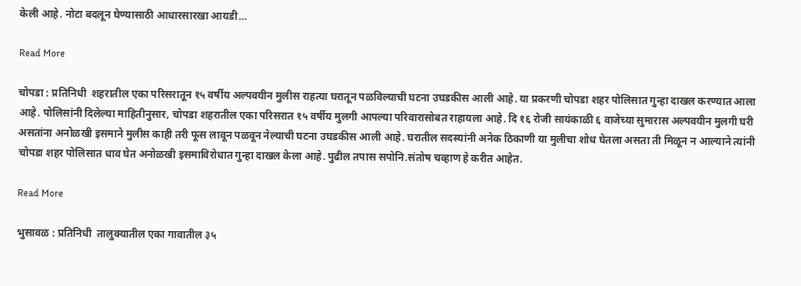केली आहे. नोटा बदलून घेण्यासाठी आधारसारखा आयडी…

Read More

चोपडा : प्रतिनिधी  शहरातील एका परिसरातून १५ वर्षीय अल्पवयीन मुलीस राहत्या घरातून पळविल्याची घटना उघडकीस आली आहे. या प्रकरणी चोपडा शहर पोलिसात गुन्हा दाखल करण्यात आला आहे. पोलिसांनी दिलेल्या माहितीनुसार, चोपडा शहरातील एका परिसरात १५ वर्षीय मुलगी आपल्या परिवारासोबत राहायला आहे. दि १६ रोजी सायंकाळी ६ वाजेच्या सुमारास अल्पवयीन मुलगी घरी असतांना अनोळखी इसमाने मुलीस काही तरी फूस लावून पळवून नेल्याची घटना उघडकीस आली आहे. घरातील सदस्यांनी अनेक ठिकाणी या मुलीचा शोध घेतला असता ती मिळून न आल्याने त्यांनी चोपडा शहर पोलिसात धाव घेत अनोळखी इसमाविरोधात गुन्हा दाखल केला आहे. पुढील तपास सपोनि.संतोष चव्हाण हे करीत आहेत.

Read More

भुसावळ : प्रतिनिधी  तालुक्यातील एका गावातील ३५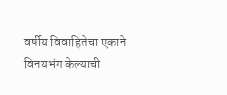वर्षीय विवाहितेचा एकाने विनयभंग केल्याची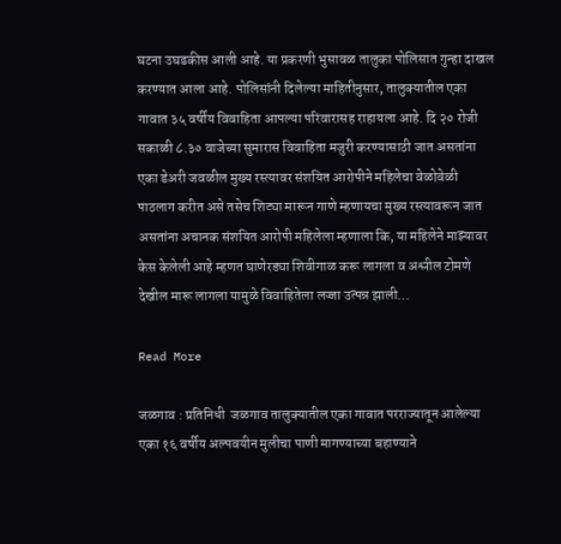घटना उघडकीस आली आहे. या प्रकरणी भुसावळ तालुका पोलिसात गुन्हा दाखल करण्यात आला आहे. पोलिसांनी दिलेल्या माहितीनुसार, तालुक्यातील एका गावात ३५ वर्षीय विवाहिता आपल्या परिवारासह राहायला आहे. दि २० रोजी सकाळी ८.३० वाजेच्या सुमारास विवाहिता मजुरी करण्यासाठी जात असतांना एका डेअरी जवळील मुख्य रस्त्यावर संशयित आरोपीने महिलेचा वेळोवेळी पाठलाग करीत असे तसेच शिट्या मारून गाणे म्हणायचा मुख्य रस्त्यावरून जात असतांना अचानक संशयित आरोपी महिलेला म्हणाला कि, या महिलेने माझ्यावर केस केलेली आहे म्हणत घाणेरड्या शिवीगाळ करू लागला व अश्लील टोमणे देखील मारू लागला यामुळे विवाहितेला लज्जा उत्पन्न झाली…

Read More

जळगाव : प्रतिनिधी  जळगाव तालुक्यातील एका गावात परराज्यातून आलेल्या एका १६ वर्षीय अल्पवयीन मुलीचा पाणी मागण्याच्या बहाण्याने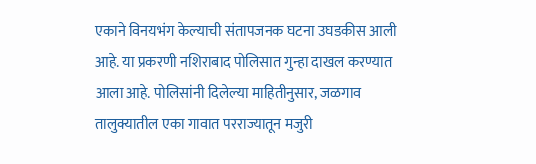एकाने विनयभंग केल्याची संतापजनक घटना उघडकीस आली आहे. या प्रकरणी नशिराबाद पोलिसात गुन्हा दाखल करण्यात आला आहे. पोलिसांनी दिलेल्या माहितीनुसार, जळगाव तालुक्यातील एका गावात परराज्यातून मजुरी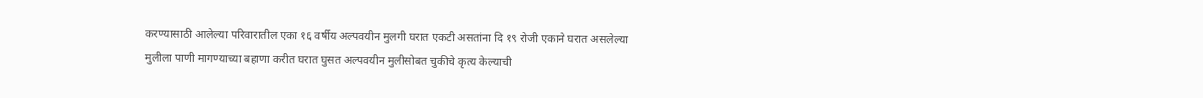करण्यासाठी आलेल्या परिवारातील एका १६ वर्षीय अल्पवयीन मुलगी घरात एकटी असतांना दि १९ रोजी एकाने घरात असलेल्या मुलीला पाणी मागण्याच्या बहाणा करीत घरात घुसत अल्पवयीन मुलीसोबत चुकीचे कृत्य केल्याची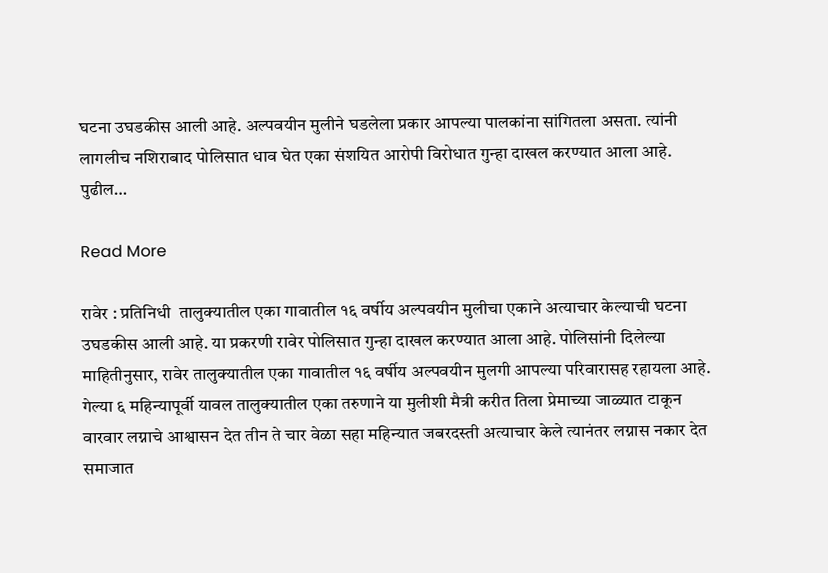घटना उघडकीस आली आहे. अल्पवयीन मुलीने घडलेला प्रकार आपल्या पालकांना सांगितला असता. त्यांनी लागलीच नशिराबाद पोलिसात धाव घेत एका संशयित आरोपी विरोधात गुन्हा दाखल करण्यात आला आहे. पुढील…

Read More

रावेर : प्रतिनिधी  तालुक्यातील एका गावातील १६ वर्षीय अल्पवयीन मुलीचा एकाने अत्याचार केल्याची घटना उघडकीस आली आहे. या प्रकरणी रावेर पोलिसात गुन्हा दाखल करण्यात आला आहे. पोलिसांनी दिलेल्या माहितीनुसार, रावेर तालुक्यातील एका गावातील १६ वर्षीय अल्पवयीन मुलगी आपल्या परिवारासह रहायला आहे. गेल्या ६ महिन्यापूर्वी यावल तालुक्यातील एका तरुणाने या मुलीशी मैत्री करीत तिला प्रेमाच्या जाळ्यात टाकून वारवार लग्नाचे आश्वासन देत तीन ते चार वेळा सहा महिन्यात जबरदस्ती अत्याचार केले त्यानंतर लग्नास नकार देत समाजात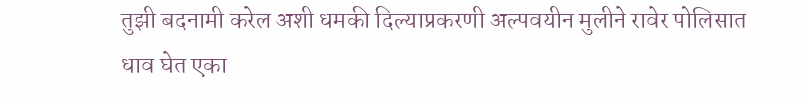तुझी बदनामी करेल अशी धमकी दिल्याप्रकरणी अल्पवयीन मुलीने रावेर पोलिसात धाव घेत एका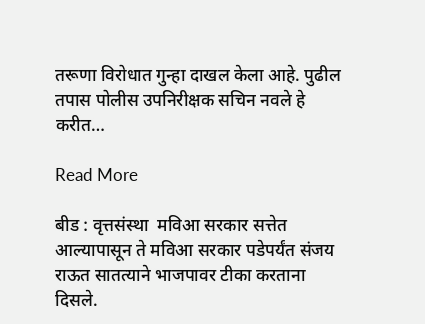तरूणा विरोधात गुन्हा दाखल केला आहे. पुढील तपास पोलीस उपनिरीक्षक सचिन नवले हे करीत…

Read More

बीड : वृत्तसंस्था  मविआ सरकार सत्तेत आल्यापासून ते मविआ सरकार पडेपर्यंत संजय राऊत सातत्याने भाजपावर टीका करताना दिसले.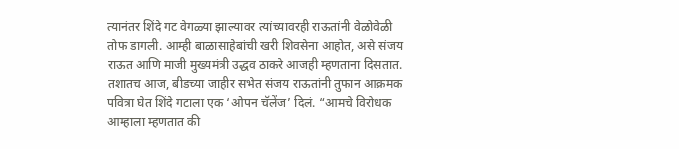त्यानंतर शिंदे गट वेगळ्या झाल्यावर त्यांच्यावरही राऊतांनी वेळोवेळी तोफ डागली. आम्ही बाळासाहेबांची खरी शिवसेना आहोत, असे संजय राऊत आणि माजी मुख्यमंत्री उद्धव ठाकरे आजही म्हणताना दिसतात. तशातच आज, बीडच्या जाहीर सभेत संजय राऊतांनी तुफान आक्रमक पवित्रा घेत शिंदे गटाला एक ‘ओपन चॅलेंज’ दिलं. “आमचे विरोधक आम्हाला म्हणतात की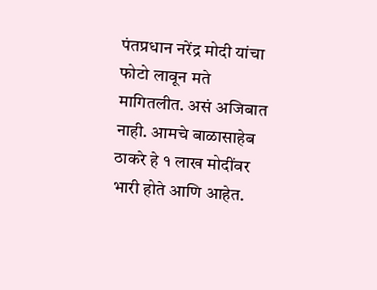पंतप्रधान नरेंद्र मोदी यांचा फोटो लावून मते मागितलीत. असं अजिबात नाही. आमचे बाळासाहेब ठाकरे हे १ लाख मोदींवर भारी होते आणि आहेत.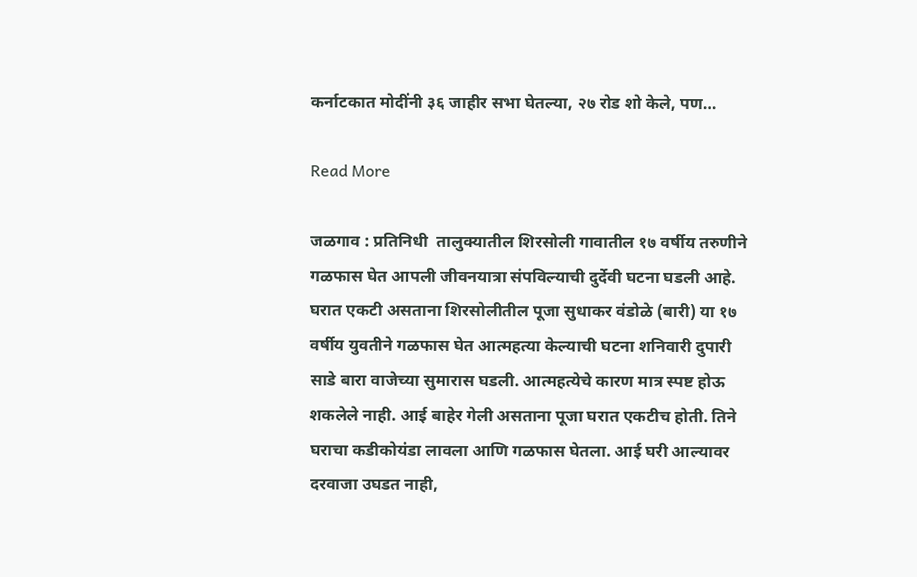कर्नाटकात मोदींनी ३६ जाहीर सभा घेतल्या, २७ रोड शो केले, पण…

Read More

जळगाव : प्रतिनिधी  तालुक्यातील शिरसोली गावातील १७ वर्षीय तरुणीने गळफास घेत आपली जीवनयात्रा संपविल्याची दुर्देवी घटना घडली आहे. घरात एकटी असताना शिरसोलीतील पूजा सुधाकर वंडोळे (बारी) या १७ वर्षीय युवतीने गळफास घेत आत्महत्या केल्याची घटना शनिवारी दुपारी साडे बारा वाजेच्या सुमारास घडली. आत्महत्येचे कारण मात्र स्पष्ट होऊ शकलेले नाही. आई बाहेर गेली असताना पूजा घरात एकटीच होती. तिने घराचा कडीकोयंडा लावला आणि गळफास घेतला. आई घरी आल्यावर दरवाजा उघडत नाही,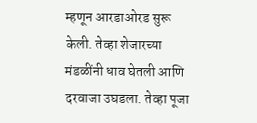म्हणून आरडाओरड सुरू केली. तेव्हा शेजारच्या मंडळींनी धाव घेतली आणि दरवाजा उघडला. तेव्हा पूजा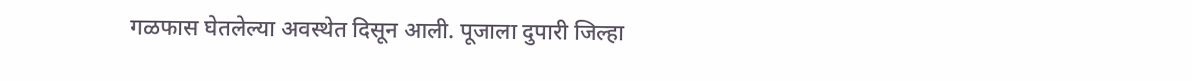गळफास घेतलेल्या अवस्थेत दिसून आली. पूजाला दुपारी जिल्हा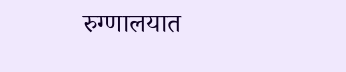रुग्णालयात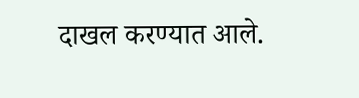दाखल करण्यात आले.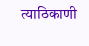त्याठिकाणी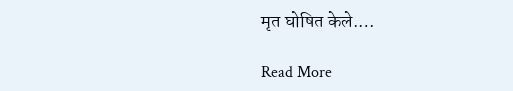मृत घोषित केले.…

Read More